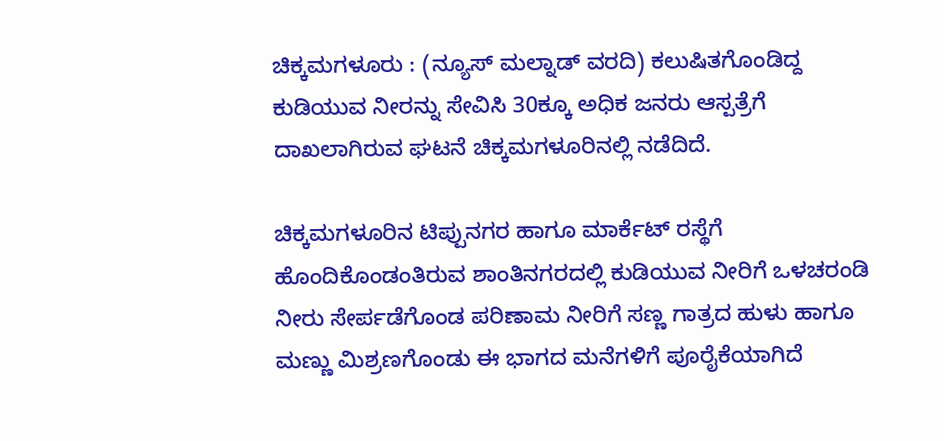ಚಿಕ್ಕಮಗಳೂರು : (ನ್ಯೂಸ್ ಮಲ್ನಾಡ್ ವರದಿ) ಕಲುಷಿತಗೊಂಡಿದ್ದ ಕುಡಿಯುವ ನೀರನ್ನು ಸೇವಿಸಿ 30ಕ್ಕೂ ಅಧಿಕ ಜನರು ಆಸ್ಪತ್ರೆಗೆ ದಾಖಲಾಗಿರುವ ಘಟನೆ ಚಿಕ್ಕಮಗಳೂರಿನಲ್ಲಿ ನಡೆದಿದೆ.

ಚಿಕ್ಕಮಗಳೂರಿನ ಟಿಪ್ಪುನಗರ ಹಾಗೂ ಮಾರ್ಕೆಟ್ ರಸ್ಥೆಗೆ ಹೊಂದಿಕೊಂಡಂತಿರುವ ಶಾಂತಿನಗರದಲ್ಲಿ ಕುಡಿಯುವ ನೀರಿಗೆ ಒಳಚರಂಡಿ ನೀರು ಸೇರ್ಪಡೆಗೊಂಡ ಪರಿಣಾಮ ನೀರಿಗೆ ಸಣ್ಣ ಗಾತ್ರದ ಹುಳು ಹಾಗೂ ಮಣ್ಣು ಮಿಶ್ರಣಗೊಂಡು ಈ ಭಾಗದ ಮನೆಗಳಿಗೆ ಪೂರೈಕೆಯಾಗಿದೆ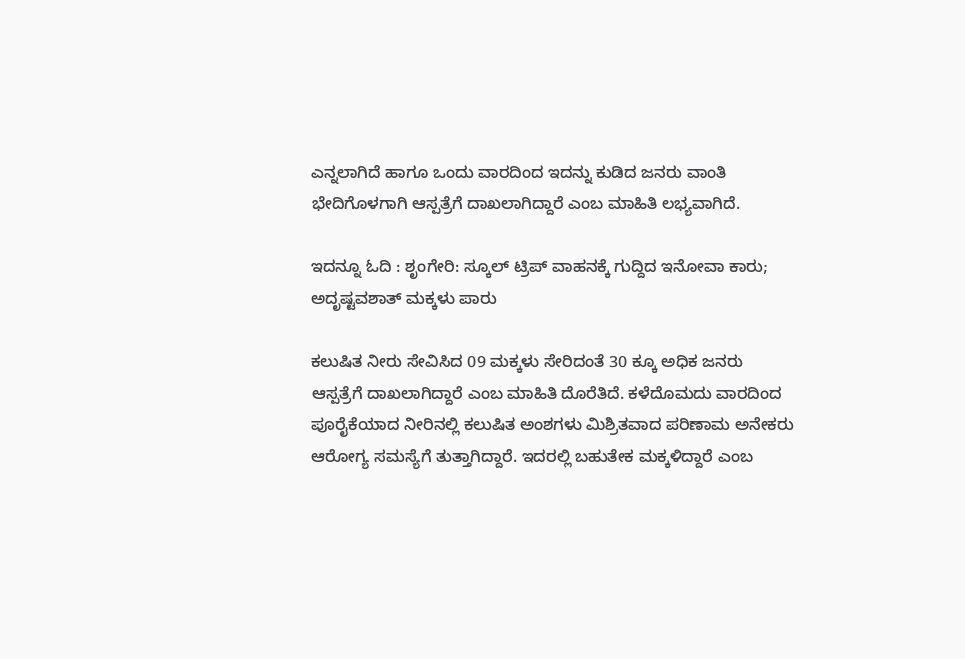ಎನ್ನಲಾಗಿದೆ ಹಾಗೂ ಒಂದು ವಾರದಿಂದ ಇದನ್ನು ಕುಡಿದ ಜನರು ವಾಂತಿ ಭೇದಿಗೊಳಗಾಗಿ ಆಸ್ಪತ್ರೆಗೆ ದಾಖಲಾಗಿದ್ದಾರೆ ಎಂಬ ಮಾಹಿತಿ ಲಭ್ಯವಾಗಿದೆ.

ಇದನ್ನೂ ಓದಿ : ಶೃಂಗೇರಿ: ಸ್ಕೂಲ್ ಟ್ರಿಪ್ ವಾಹನಕ್ಕೆ ಗುದ್ದಿದ ಇನೋವಾ ಕಾರು; ಅದೃಷ್ಟವಶಾತ್ ಮಕ್ಕಳು ಪಾರು

ಕಲುಷಿತ ನೀರು ಸೇವಿಸಿದ 09 ಮಕ್ಕಳು ಸೇರಿದಂತೆ 30 ಕ್ಕೂ ಅಧಿಕ ಜನರು ಆಸ್ಪತ್ರೆಗೆ ದಾಖಲಾಗಿದ್ದಾರೆ ಎಂಬ ಮಾಹಿತಿ ದೊರೆತಿದೆ. ಕಳೆದೊಮದು ವಾರದಿಂದ ಪೂರೈಕೆಯಾದ ನೀರಿನಲ್ಲಿ ಕಲುಷಿತ ಅಂಶಗಳು ಮಿಶ್ರಿತವಾದ ಪರಿಣಾಮ ಅನೇಕರು ಆರೋಗ್ಯ ಸಮಸ್ಯೆಗೆ ತುತ್ತಾಗಿದ್ದಾರೆ. ಇದರಲ್ಲಿ ಬಹುತೇಕ ಮಕ್ಕಳಿದ್ದಾರೆ ಎಂಬ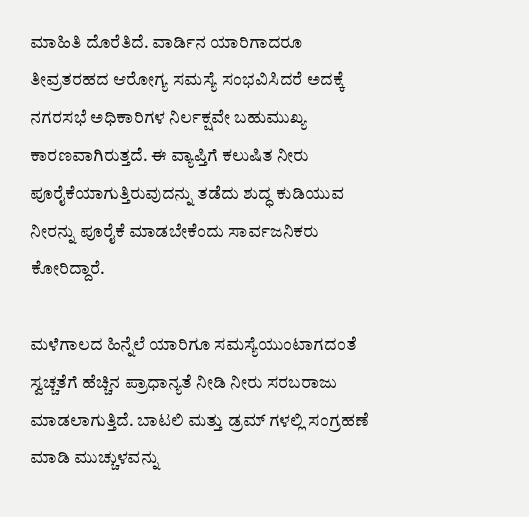ಮಾಹಿತಿ ದೊರೆತಿದೆ. ವಾರ್ಡಿನ ಯಾರಿಗಾದರೂ ತೀವ್ರತರಹದ ಆರೋಗ್ಯ ಸಮಸ್ಯೆ ಸಂಭವಿಸಿದರೆ ಅದಕ್ಕೆ ನಗರಸಭೆ ಅಧಿಕಾರಿಗಳ ನಿರ್ಲಕ್ಷವೇ ಬಹುಮುಖ್ಯ ಕಾರಣವಾಗಿರುತ್ತದೆ. ಈ ವ್ಯಾಪ್ತಿಗೆ ಕಲುಷಿತ ನೀರು ಪೂರೈಕೆಯಾಗುತ್ತಿರುವುದನ್ನು ತಡೆದು ಶುದ್ಧ ಕುಡಿಯುವ ನೀರನ್ನು ಪೂರೈಕೆ ಮಾಡಬೇಕೆಂದು ಸಾರ್ವಜನಿಕರು ಕೋರಿದ್ದಾರೆ.

ಮಳೆಗಾಲದ ಹಿನ್ನೆಲೆ ಯಾರಿಗೂ ಸಮಸ್ಯೆಯುಂಟಾಗದಂತೆ ಸ್ವಚ್ಚತೆಗೆ ಹೆಚ್ಚಿನ ಪ್ರಾಧಾನ್ಯತೆ ನೀಡಿ ನೀರು ಸರಬರಾಜು ಮಾಡಲಾಗುತ್ತಿದೆ. ಬಾಟಲಿ ಮತ್ತು ಡ್ರಮ್ ಗಳಲ್ಲಿ ಸಂಗ್ರಹಣೆ ಮಾಡಿ ಮುಚ್ಚುಳವನ್ನು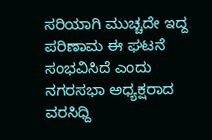ಸರಿಯಾಗಿ ಮುಚ್ಚದೇ ಇದ್ದ ಪರಿಣಾಮ ಈ ಘಟನೆ ಸಂಭವಿಸಿದೆ ಎಂದು ನಗರಸಭಾ ಅಧ್ಯಕ್ಷರಾದ ವರಸಿಧ್ದಿ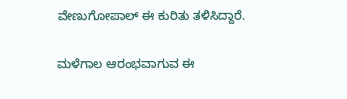ವೇಣುಗೋಪಾಲ್ ಈ ಕುರಿತು ತಳಿಸಿದ್ದಾರೆ.

ಮಳೆಗಾಲ ಆರಂಭವಾಗುವ ಈ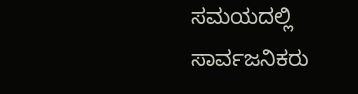ಸಮಯದಲ್ಲಿ ಸಾರ್ವಜನಿಕರು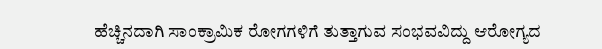ಹೆಚ್ಚಿನದಾಗಿ ಸಾಂಕ್ರಾಮಿಕ ರೋಗಗಳಿಗೆ ತುತ್ತಾಗುವ ಸಂಭವವಿದ್ದು ಆರೋಗ್ಯದ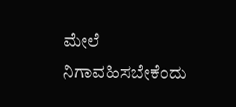ಮೇಲೆ ನಿಗಾವಹಿಸಬೇಕೆಂದು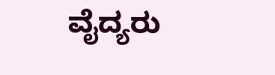ವೈದ್ಯರು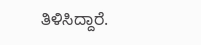ತಿಳಿಸಿದ್ದಾರೆ.